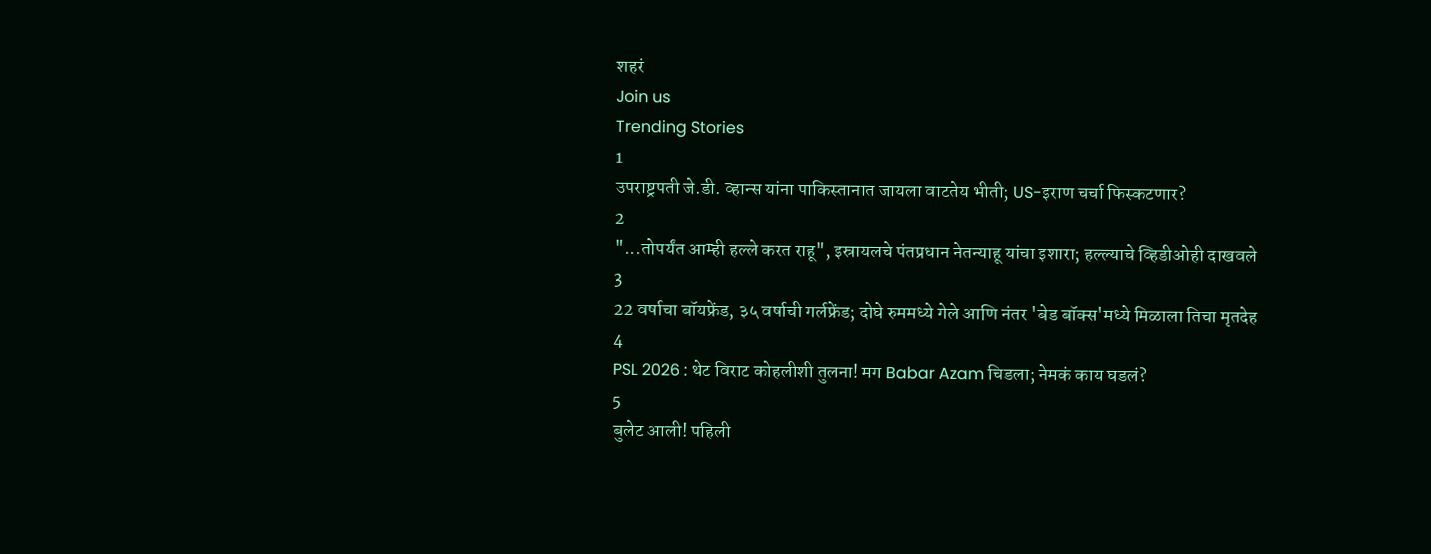शहरं
Join us
Trending Stories
1
उपराष्ट्रपती जे.डी. व्हान्स यांना पाकिस्तानात जायला वाटतेय भीती; US-इराण चर्चा फिस्कटणार?
2
"...तोपर्यंत आम्ही हल्ले करत राहू", इस्रायलचे पंतप्रधान नेतन्याहू यांचा इशारा; हल्ल्याचे व्हिडीओही दाखवले
3
22 वर्षाचा बॉयफ्रेंड, ३५ वर्षाची गर्लफ्रेंड; दोघे रुममध्ये गेले आणि नंतर 'बेड बॉक्स'मध्ये मिळाला तिचा मृतदेह
4
PSL 2026 : थेट विराट कोहलीशी तुलना! मग Babar Azam चिडला; नेमकं काय घडलं?
5
बुलेट आली! पहिली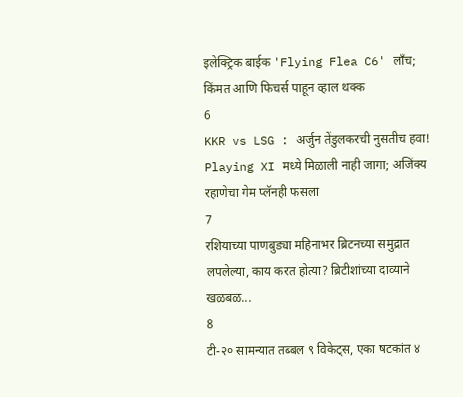इलेक्ट्रिक बाईक 'Flying Flea C6' लाँच; किंमत आणि फिचर्स पाहून व्हाल थक्क
6
KKR vs LSG : अर्जुन तेंडुलकरची नुसतीच हवा! Playing XI मध्ये मिळाली नाही जागा; अजिंक्य रहाणेचा गेम प्लॅनही फसला
7
रशियाच्या पाणबुड्या महिनाभर ब्रिटनच्या समुद्रात लपलेल्या, काय करत होत्या? ब्रिटीशांच्या दाव्याने खळबळ...
8
टी-२० सामन्यात तब्बल ९ विकेट्स, एका षटकांत ४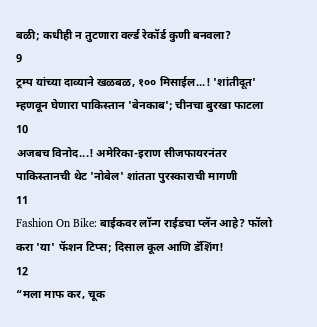बळी; कधीही न तुटणारा वर्ल्ड रेकॉर्ड कुणी बनवला?
9
ट्रम्प यांच्या दाव्याने खळबळ, १०० मिसाईल...! 'शांतीदूत' म्हणवून घेणारा पाकिस्तान 'बेनकाब'; चीनचा बुरखा फाटला
10
अजबच विनोद...! अमेरिका-इराण सीजफायरनंतर पाकिस्तानची थेट 'नोबेल' शांतता पुरस्काराची मागणी
11
Fashion On Bike: बाईकवर लॉन्ग राईडचा प्लॅन आहे? फॉलो करा 'या' फॅशन टिप्स; दिसाल कूल आणि डॅशिंग!
12
“मला माफ कर, चूक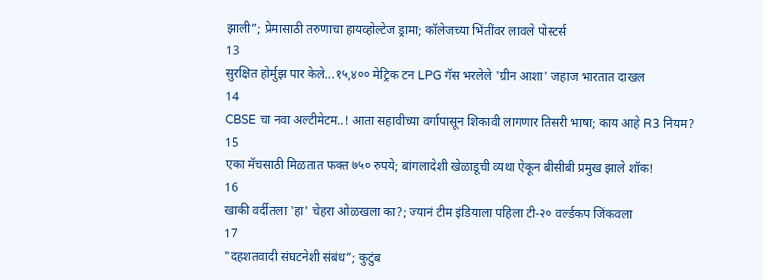झाली”; प्रेमासाठी तरुणाचा हायव्होल्टेज ड्रामा; कॉलेजच्या भिंतींवर लावले पोस्टर्स
13
सुरक्षित होर्मुझ पार केले...१५,४०० मेट्रिक टन LPG गॅस भरलेले 'ग्रीन आशा' जहाज भारतात दाखल
14
CBSE चा नवा अल्टीमेटम..! आता सहावीच्या वर्गापासून शिकावी लागणार तिसरी भाषा; काय आहे R3 नियम?
15
एका मॅचसाठी मिळतात फक्त ७५० रुपये; बांगलादेशी खेळाडूची व्यथा ऐकून बीसीबी प्रमुख झाले शॉक!
16
खाकी वर्दीतला 'हा' चेहरा ओळखला का?; ज्यानं टीम इंडियाला पहिला टी-२० वर्ल्डकप जिंकवला
17
"दहशतवादी संघटनेशी संबंध”; कुटुंब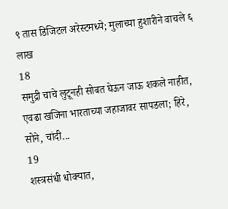९ तास डिजिटल अरेस्टमध्ये; मुलाच्या हुशारीने वाचले ६ लाख
18
समुद्री चाचे लुटूनही सोबत घेऊन जाऊ शकले नाहीत, एवढा खजिना भारताच्या जहाजावर सापडला; हिरे, सोने, चांदी...
19
शस्त्रसंधी धोक्यात,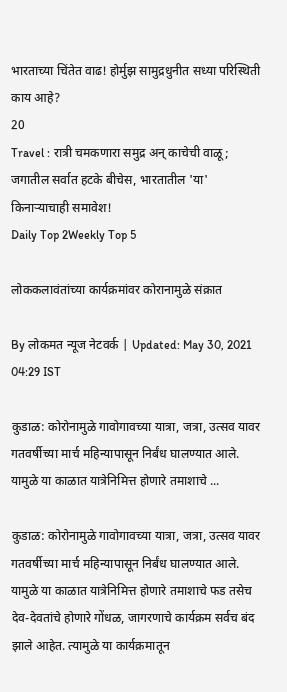भारताच्या चिंतेत वाढ! होर्मुझ सामुद्रधुनीत सध्या परिस्थिती काय आहे?
20
Travel : रात्री चमकणारा समुद्र अन् काचेची वाळू; जगातील सर्वात हटके बीचेस, भारतातील 'या' किनाऱ्याचाही समावेश!
Daily Top 2Weekly Top 5

लोककलावंतांच्या कार्यक्रमांवर कोरानामुळे संक्रात

By लोकमत न्यूज नेटवर्क | Updated: May 30, 2021 04:29 IST

कुडाळ: कोरोनामुळे गावोगावच्या यात्रा, जत्रा, उत्सव यावर गतवर्षीच्या मार्च महिन्यापासून निर्बंध घालण्यात आले. यामुळे या काळात यात्रेनिमित्त होणारे तमाशाचे ...

कुडाळ: कोरोनामुळे गावोगावच्या यात्रा, जत्रा, उत्सव यावर गतवर्षीच्या मार्च महिन्यापासून निर्बंध घालण्यात आले. यामुळे या काळात यात्रेनिमित्त होणारे तमाशाचे फड तसेच देव-देवतांचे होणारे गोंधळ, जागरणाचे कार्यक्रम सर्वच बंद झाले आहेत. त्यामुळे या कार्यक्रमातून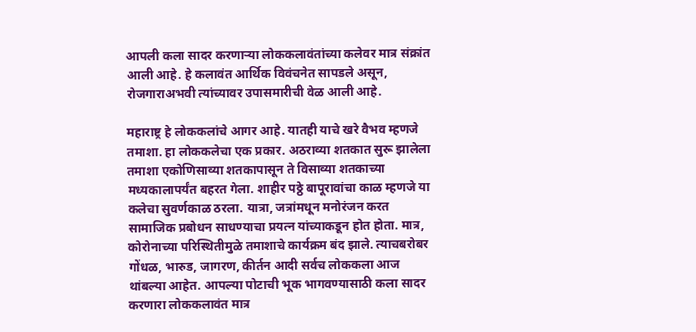आपली कला सादर करणाऱ्या लोककलावंतांच्या कलेवर मात्र संक्रांत आली आहे. हे कलावंत आर्थिक विवंचनेत सापडले असून, रोजगाराअभवी त्यांच्यावर उपासमारीची वेळ आली आहे.

महाराष्ट्र हे लोककलांचे आगर आहे. यातही याचे खरे वैभव म्हणजे तमाशा. हा लोककलेचा एक प्रकार. अठराव्या शतकात सुरू झालेला तमाशा एकोणिसाव्या शतकापासून ते विसाव्या शतकाच्या मध्यकालापर्यंत बहरत गेला. शाहीर पठ्ठे बापूरावांचा काळ म्हणजे या कलेचा सुवर्णकाळ ठरला. यात्रा, जत्रांमधून मनोरंजन करत सामाजिक प्रबोधन साधण्याचा प्रयत्न यांच्याकडून होत होता. मात्र, कोरोनाच्या परिस्थितीमुळे तमाशाचे कार्यक्रम बंद झाले. त्याचबरोबर गोंधळ, भारुड, जागरण, कीर्तन आदी सर्वच लोककला आज थांबल्या आहेत. आपल्या पोटाची भूक भागवण्यासाठी कला सादर करणारा लोककलावंत मात्र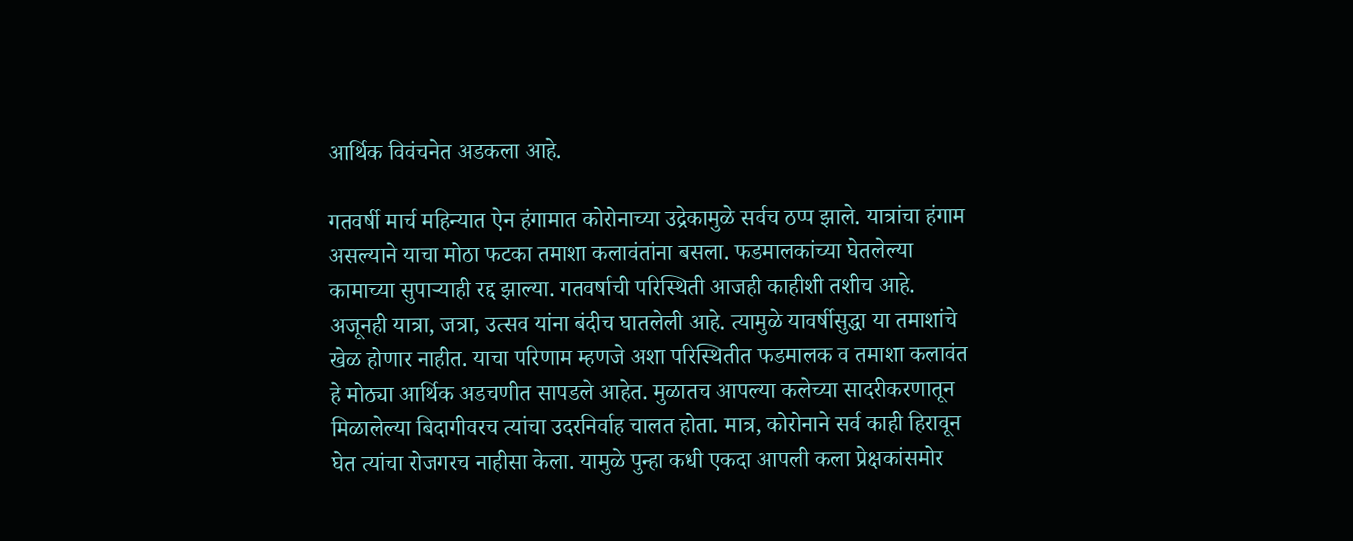आर्थिक विवंचनेत अडकला आहे.

गतवर्षी मार्च महिन्यात ऐन हंगामात कोरोनाच्या उद्रेकामुळे सर्वच ठप्प झाले. यात्रांचा हंगाम असल्याने याचा मोठा फटका तमाशा कलावंतांना बसला. फडमालकांच्या घेतलेल्या कामाच्या सुपाऱ्याही रद्द झाल्या. गतवर्षाची परिस्थिती आजही काहीशी तशीच आहे. अजूनही यात्रा, जत्रा, उत्सव यांना बंदीच घातलेली आहे. त्यामुळे यावर्षीसुद्धा या तमाशांचे खेळ होणार नाहीत. याचा परिणाम म्हणजे अशा परिस्थितीत फडमालक व तमाशा कलावंत हे मोठ्या आर्थिक अडचणीत सापडले आहेत. मुळातच आपल्या कलेच्या सादरीकरणातून मिळालेल्या बिदागीवरच त्यांचा उदरनिर्वाह चालत होता. मात्र, कोरोनाने सर्व काही हिरावून घेत त्यांचा रोजगरच नाहीसा केला. यामुळे पुन्हा कधी एकदा आपली कला प्रेक्षकांसमोर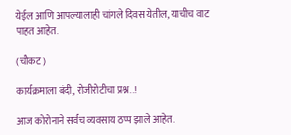येईल आणि आपल्यालाही चांगले दिवस येतील, याचीच वाट पाहत आहेत.

(चौकट)

कार्यक्रमाला बंदी, रोजीरोटीचा प्रश्न..!

आज कोरोनाने सर्वच व्यवसाय ठप्प झाले आहेत.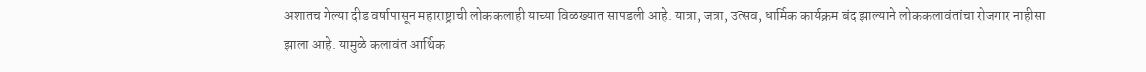अशातच गेल्या दीड वर्षापासून महाराष्ट्राची लोककलाही याच्या विळख्यात सापडली आहे. यात्रा, जत्रा, उत्सव, धार्मिक कार्यक्रम बंद झाल्याने लोककलावंतांचा रोजगार नाहीसा झाला आहे. यामुळे कलावंत आर्थिक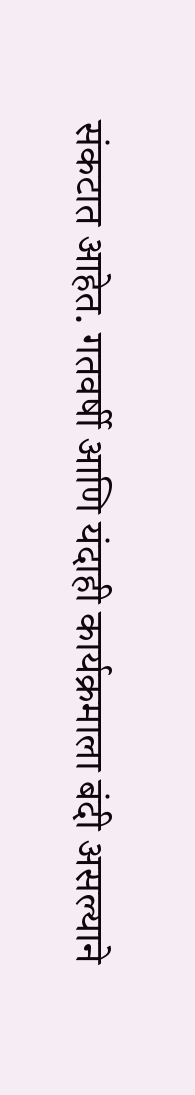संकटात आहेत. गतवर्षी आणि यंदाही कार्यक्रमाला बंदी असल्याने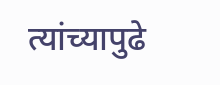त्यांच्यापुढे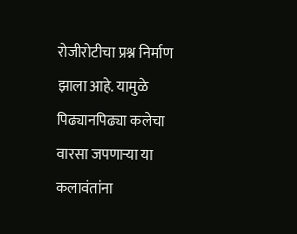रोजीरोटीचा प्रश्न निर्माण झाला आहे. यामुळे पिढ्यानपिढ्या कलेचा वारसा जपणाऱ्या या कलावंतांना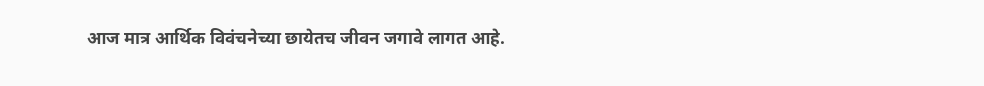आज मात्र आर्थिक विवंचनेच्या छायेतच जीवन जगावे लागत आहे.